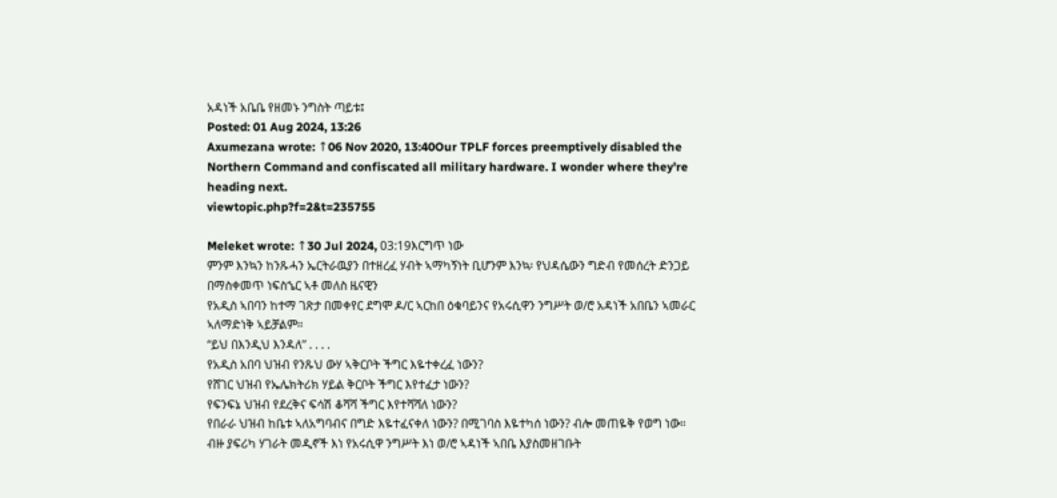አዳነች አቤቤ የዘመኑ ንግስት ጣይቱ፤
Posted: 01 Aug 2024, 13:26
Axumezana wrote: ↑06 Nov 2020, 13:40Our TPLF forces preemptively disabled the Northern Command and confiscated all military hardware. I wonder where they're heading next.
viewtopic.php?f=2&t=235755

Meleket wrote: ↑30 Jul 2024, 03:19እርግጥ ነው
ምንም እንኳን ከንጹሓን ኤርትራዉያን በተዘረፈ ሃብት ኣማካኝነት ቢሆንም እንኳ፡ የህዳሴውን ግድብ የመሰረት ድንጋይ በማስቀመጥ ነፍስኄር ኣቶ መለስ ዜናዊን
የአዲስ ኣበባን ከተማ ገጽታ በመቀየር ደግሞ ዶ/ር ኣርከበ ዕቁባይንና የአሩሲዋን ንግሥት ወ/ሮ አዳነች አበቤን ኣመራር ኣለማድነቅ ኣይቻልም።
“ይህ በእንዲህ እንዳለ” . . . .
የአዲስ አበባ ህዝብ የንጹህ ውሃ ኣቅርቦት ችግር እዬተቀረፈ ነውን?
የሸገር ህዝብ የኤሌክትሪክ ሃይል ቅርቦት ችግር እየተፈታ ነውን?
የፍንፍኔ ህዝብ የደረቅና ፍሳሽ ቆሻሻ ችግር እየተሻሻለ ነውን?
የበራራ ህዝብ ከቤቱ ኣለአግባብና በግድ እዬተፈናቀለ ነውን? በሚገባስ እዬተካሰ ነውን? ብሎ መጠዬቅ የወግ ነው።
ብዙ ያፍሪካ ሃገራት መዲኖች እነ የአሩሲዋ ንግሥት እነ ወ/ሮ ኣዳነች ኣበቤ እያስመዘገቡት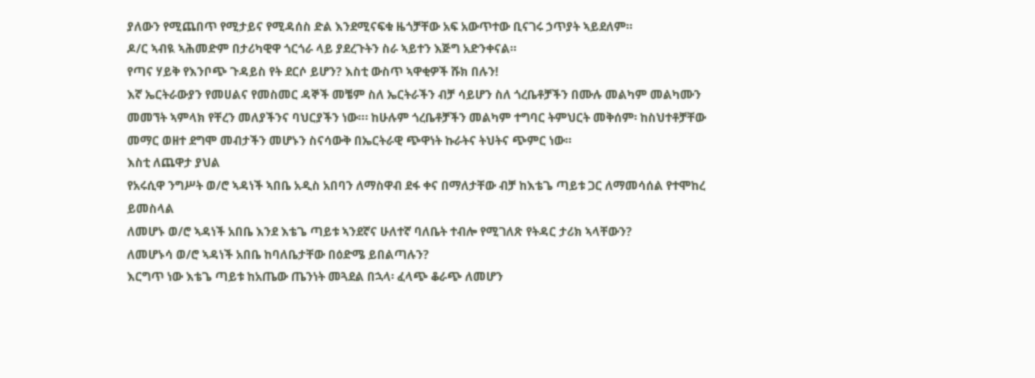ያለውን የሚጨበጥ የሚታይና የሚዳሰስ ድል እንደሚናፍቁ ዜጎቻቸው አፍ አውጥተው ቢናገሩ ኃጥያት ኣይደለም።
ዶ/ር ኣብዪ ኣሕመድም በታሪካዊዋ ጎርጎራ ላይ ያደረጉትን ስራ ኣይተን እጅግ አድንቀናል።
የጣና ሃይቅ የእንቦጭ ጉዳይስ የት ደርሶ ይሆን? እስቲ ውስጥ ኣዋቂዎች ሹክ በሉን!
እኛ ኤርትራውያን የመሀልና የመስመር ዳኞች መቼም ስለ ኤርትራችን ብቻ ሳይሆን ስለ ጎረቤቶቻችን በሙሉ መልካም መልካሙን መመኘት ኣምላክ የቸረን መለያችንና ባህርያችን ነው።፡ ከሁሉም ጎረቤቶቻችን መልካም ተግባር ትምህርት መቅሰም፡ ከስህተቶቻቸው መማር ወዘተ ደግሞ መብታችን መሆኑን ስናሳውቅ በኤርትራዊ ጭዋነት ኩራትና ትህትና ጭምር ነው።
እስቲ ለጨዋታ ያህል
የአሩሲዋ ንግሥት ወ/ሮ ኣዳነች ኣበቤ አዲስ አበባን ለማስዋብ ደፋ ቀና በማለታቸው ብቻ ከእቴጌ ጣይቱ ጋር ለማመሳሰል የተሞከረ ይመስላል
ለመሆኑ ወ/ሮ ኣዳነች አበቤ እንደ እቴጌ ጣይቱ ኣንደኛና ሁለተኛ ባለቤት ተብሎ የሚገለጽ የትዳር ታሪክ ኣላቸውን?
ለመሆኑሳ ወ/ሮ ኣዳነች አበቤ ከባለቤታቸው በዕድሜ ይበልጣሉን?
እርግጥ ነው እቴጌ ጣይቱ ከአጤው ጤንነት መጓደል በኋላ፡ ፈላጭ ቆራጭ ለመሆን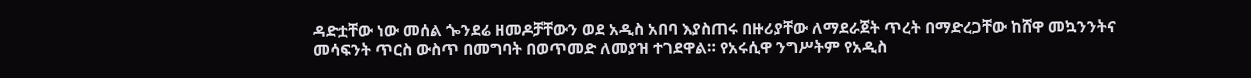ዳድቷቸው ነው መሰል ጐንደሬ ዘመዶቻቸውን ወደ አዲስ አበባ እያስጠሩ በዙሪያቸው ለማደራጀት ጥረት በማድረጋቸው ከሸዋ መኳንንትና መሳፍንት ጥርስ ውስጥ በመግባት በወጥመድ ለመያዝ ተገደዋል። የአሩሲዋ ንግሥትም የአዲስ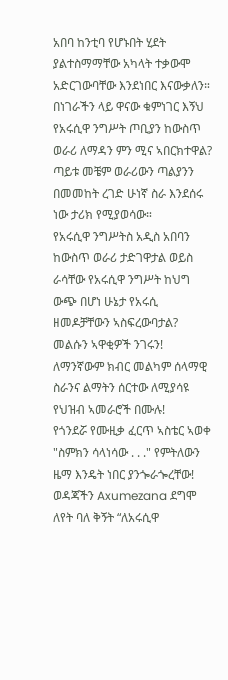አበባ ከንቲባ የሆኑበት ሂደት ያልተስማማቸው አካላት ተቃውሞ አድርገውባቸው እንደነበር እናውቃለን።
በነገራችን ላይ ዋናው ቁምነገር እኝህ የአሩሲዋ ንግሥት ጦቢያን ከውስጥ ወራሪ ለማዳን ምን ሚና ኣበርክተዋል? ጣይቱ መቼም ወራሪውን ጣልያንን በመመከት ረገድ ሁነኛ ስራ እንደሰሩ ነው ታሪክ የሚያወሳው።
የአሩሲዋ ንግሥትስ አዲስ አበባን ከውስጥ ወራሪ ታድገዋታል ወይስ ራሳቸው የአሩሲዋ ንግሥት ከህግ ውጭ በሆነ ሁኔታ የአሩሲ ዘመዶቻቸውን ኣስፍረውባታል? መልሱን ኣዋቂዎች ንገሩን!
ለማንኛውም ክብር መልካም ሰላማዊ ስራንና ልማትን ሰርተው ለሚያሳዩ የህዝብ ኣመራሮች በሙሉ!
የጎንደሯ የሙዚቃ ፈርጥ ኣስቴር ኣወቀ "ስምክን ሳላነሳው . . ." የምትለውን ዜማ እንዴት ነበር ያንጐራጐረቸው! ወዳጃችን Axumezana ደግሞ ለየት ባለ ቅኝት “ለአሩሲዋ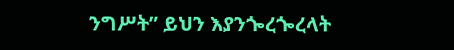ንግሥት” ይህን እያንጐረጐረላት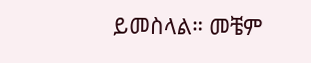ይመስላል። መቼም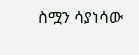ስሟን ሳያነሳው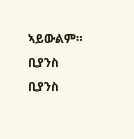ኣይውልም። ቢያንስ ቢያንስ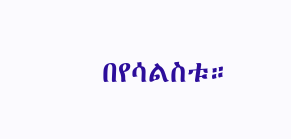በየሳልስቱ።